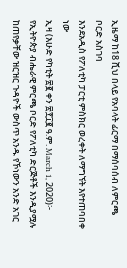ኢዜማ ከ18 ሺህ በላይ የአባላት ፊርማ በማሰባሰብ ለምርጫ ቦርድ አስገባ
እንደአዲስ የፖለቲካ ፓርቲ ምስክር ወረቀት ለማግኘት እየተጠባበቀ ነው
ኢዛ (እሁድ የካቲት ፳፪ ቀን ፳፻፲፪ ዓ.ም. March 1, 2020)፦ የኢትዮጵያ ብሔራዊ ምርጫ ቦርድ የፖለቲካ ድርጅቶች እንዲያሟሉ ከጠየቃቸው ዝርዝር ጉዳዮች ውስጥ አንዱ የኾነውን አንድ አገር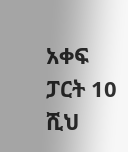አቀፍ ፓርት 10 ሺህ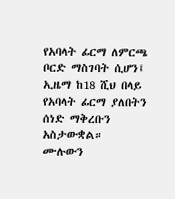የአባላት ፊርማ ለምርጫ ቦርድ ማስገባት ሲሆን፤ ኢዜማ ከ18 ሺህ በላይ የአባላት ፊርማ ያለበትን ሰነድ ማቅረቡን አስታውቋል።
ሙሉውን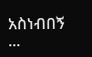አስነብበኝ ...